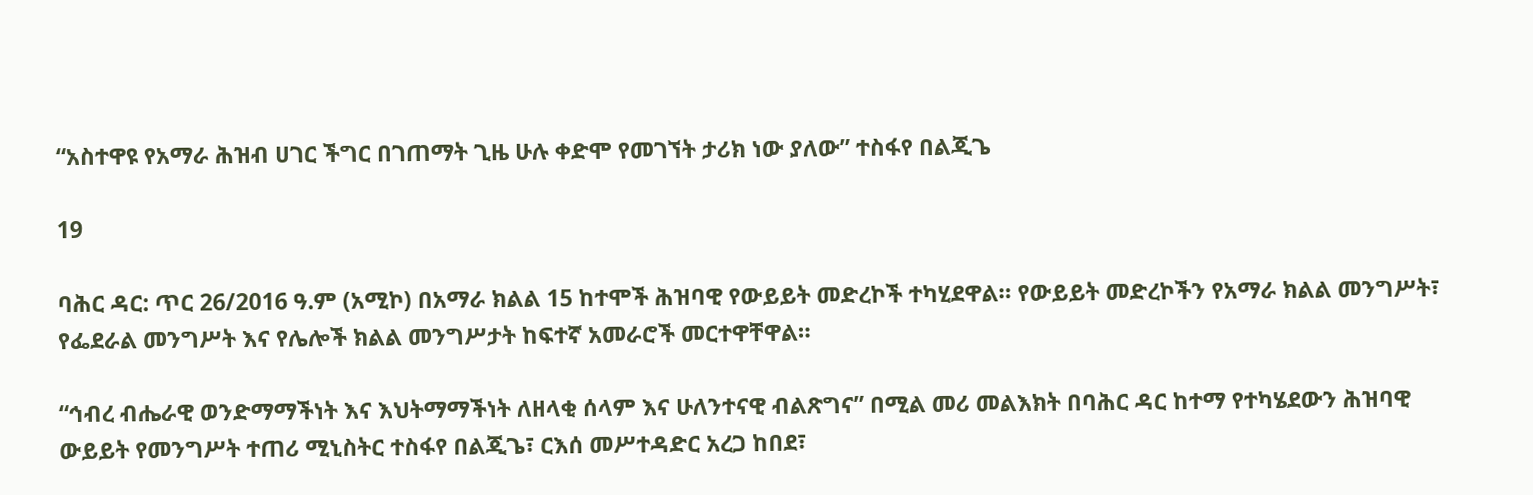“አስተዋዩ የአማራ ሕዝብ ሀገር ችግር በገጠማት ጊዜ ሁሉ ቀድሞ የመገኘት ታሪክ ነው ያለው” ተስፋየ በልጂጌ

19

ባሕር ዳር: ጥር 26/2016 ዓ.ም (አሚኮ) በአማራ ክልል 15 ከተሞች ሕዝባዊ የውይይት መድረኮች ተካሂደዋል። የውይይት መድረኮችን የአማራ ክልል መንግሥት፣ የፌደራል መንግሥት እና የሌሎች ክልል መንግሥታት ከፍተኛ አመራሮች መርተዋቸዋል።

“ኅብረ ብሔራዊ ወንድማማችነት እና እህትማማችነት ለዘላቂ ሰላም እና ሁለንተናዊ ብልጽግና” በሚል መሪ መልእክት በባሕር ዳር ከተማ የተካሄደውን ሕዝባዊ ውይይት የመንግሥት ተጠሪ ሚኒስትር ተስፋየ በልጂጌ፣ ርእሰ መሥተዳድር አረጋ ከበደ፣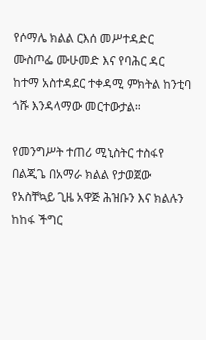የሶማሌ ክልል ርእሰ መሥተዳድር ሙስጦፌ ሙሁመድ እና የባሕር ዳር ከተማ አስተዳደር ተቀዳሚ ምክትል ከንቲባ ጎሹ እንዳላማው መርተውታል።

የመንግሥት ተጠሪ ሚኒስትር ተስፋየ በልጂጌ በአማራ ክልል የታወጀው የአስቸኳይ ጊዜ አዋጅ ሕዝቡን እና ክልሉን ከከፋ ችግር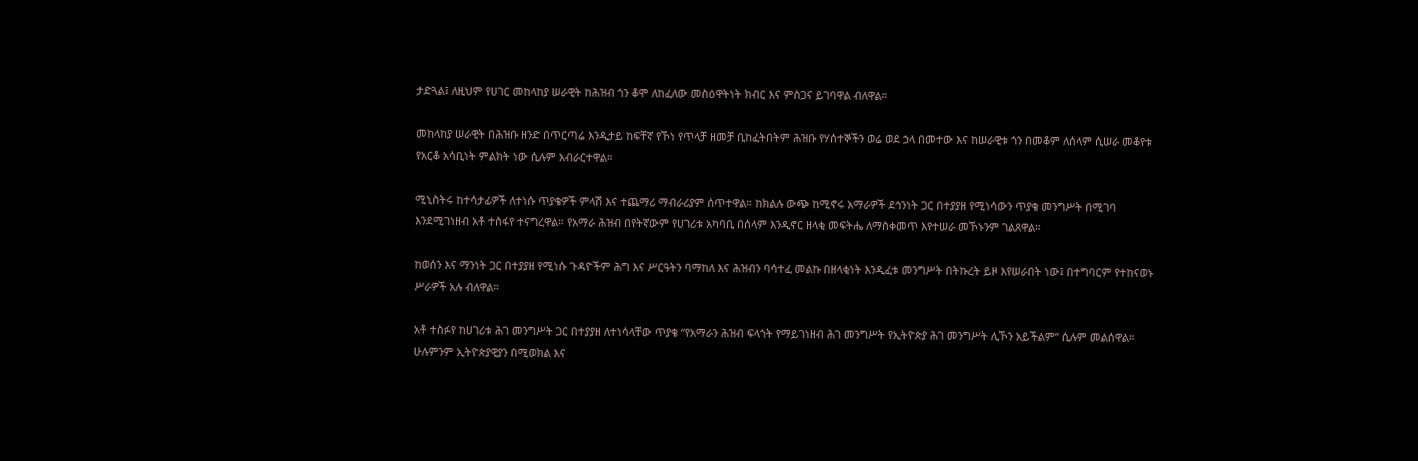ታድጓል፤ ለዚህም የሀገር መከላከያ ሠራዊት ከሕዝብ ጎን ቆሞ ለከፈለው መስዕዋትነት ክብር እና ምስጋና ይገባዋል ብለዋል።

መከላከያ ሠራዊት በሕዝቡ ዘንድ በጥርጣሬ እንዲታይ ከፍቸኛ የኾነ የጥላቻ ዘመቻ ቢከፈትበትም ሕዝቡ የሃሰተኞችን ወሬ ወደ ኃላ በመተው እና ከሠራዊቱ ጎን በመቆም ለሰላም ሲሠራ መቆየቱ የአርቆ አሳቢነት ምልክት ነው ሲሉም አብራርተዋል።

ሚኒስትሩ ከተሳታፊዎች ለተነሱ ጥያቄዎች ምላሽ እና ተጨማሪ ማብራሪያም ሰጥተዋል። ከክልሉ ውጭ ከሚኖሩ አማራዎች ደኅንነት ጋር በተያያዘ የሚነሳውን ጥያቄ መንግሥት በሚገባ እንደሚገነዘብ አቶ ተስፋየ ተናግረዋል። የአማራ ሕዝብ በየትኛውም የሀገሪቱ አካባቢ በሰላም እንዲኖር ዘላቂ መፍትሔ ለማስቀመጥ እየተሠራ መኾኑንም ገልጸዋል።

ከወሰን እና ማንነት ጋር በተያያዘ የሚነሱ ጉዳዮችም ሕግ እና ሥርዓትን ባማከለ እና ሕዝብን ባሳተፈ መልኩ በዘላቂነት እንዲፈቱ መንግሥት በትኩረት ይዞ እየሠራበት ነው፤ በተግባርም የተከናወኑ ሥራዎች አሉ ብለዋል።

አቶ ተስፉየ ከሀገሪቱ ሕገ መንግሥት ጋር በተያያዘ ለተነሳላቸው ጥያቄ “የአማራን ሕዝብ ፍላጎት የማይገነዘብ ሕገ መንግሥት የኢትዮጵያ ሕገ መንግሥት ሊኾን አይችልም” ሲሉም መልሰዋል። ሁሉምንም ኢትዮጵያዊያን በሚወክል እና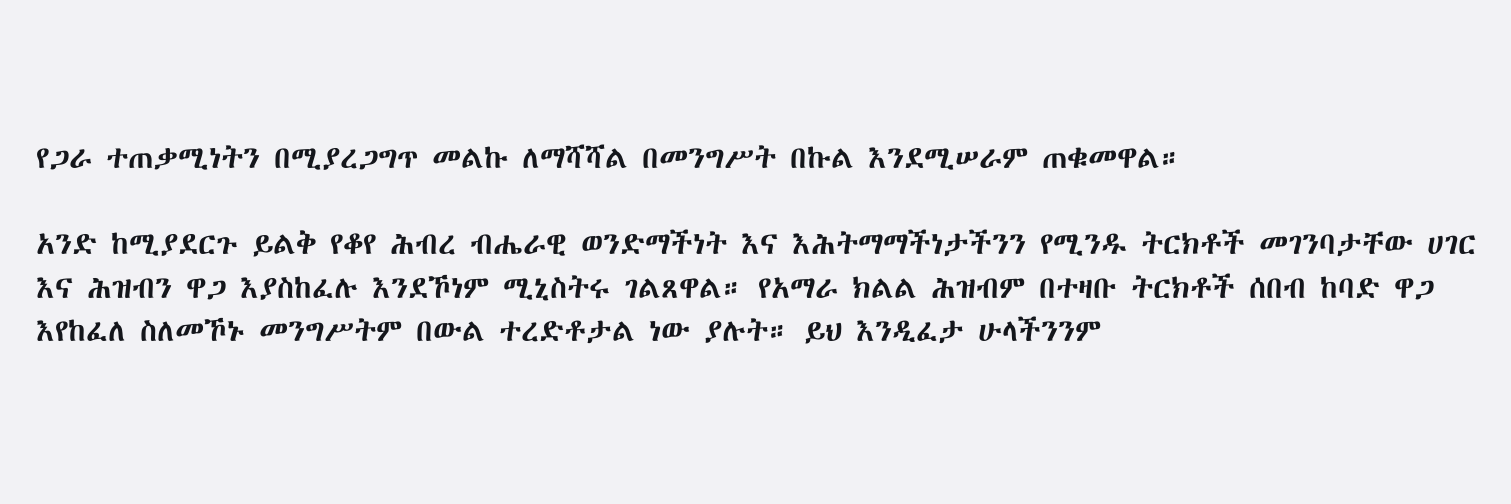የጋራ ተጠቃሚነትን በሚያረጋግጥ መልኩ ለማሻሻል በመንግሥት በኩል እንደሚሠራም ጠቁመዋል።

አንድ ከሚያደርጉ ይልቅ የቆየ ሕብረ ብሔራዊ ወንድማችነት እና እሕትማማችነታችንን የሚንዱ ትርክቶች መገንባታቸው ሀገር እና ሕዝብን ዋጋ እያስከፈሉ እንደኾነም ሚኒስትሩ ገልጸዋል። የአማራ ክልል ሕዝብም በተዛቡ ትርክቶች ሰበብ ከባድ ዋጋ እየከፈለ ስለመኾኑ መንግሥትም በውል ተረድቶታል ነው ያሉት። ይህ እንዲፈታ ሁላችንንም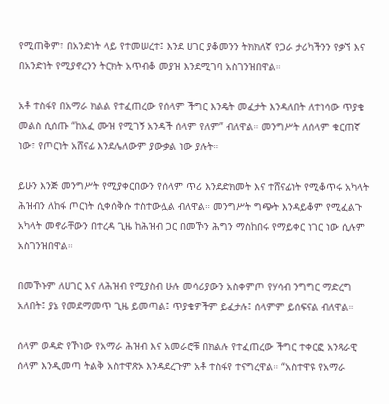የሚጠቅም፣ በአንድነት ላይ የተመሠረተ፤ እንደ ሀገር ያቆመንን ትክክለኛ የጋራ ታሪካችንን የቃኘ እና በአንድነት የሚያኖረንን ትርክት አጥብቆ መያዝ እንደሚገባ አስገንዝበዋል።

አቶ ተስፋየ በአማራ ክልል የተፈጠረው የሰላም ችግር እንዴት መፈታት እንዳለበት ለተነሳው ጥያቄ መልስ ሲሰጡ “ከአፈ ሙዝ የሚገኝ አንዳች ሰላም የለም” ብለዋል። መንግሥት ለሰላም ቁርጠኛ ነው፣ የጦርነት አሸናፊ እንደሌለውም ያውቃል ነው ያሉት።

ይሁን እንጅ መንግሥት የሚያቀርበውን የሰላም ጥሪ እንደድክመት እና ተሸናፊነት የሚቆጥሩ አካላት ሕዝብን ለከፋ ጦርነት ሲቀሰቅሱ ተስተውሏል ብለዋል። መንግሥት ግጭት እንዳይቆም የሚፈልጉ አካላት መኖራቸውን በተረዳ ጊዜ ከሕዝብ ጋር በመኾን ሕግን ማስከበሩ የማይቀር ነገር ነው ሲሉም አስገንዝበዋል።

በመኾኑም ለሀገር እና ለሕዝብ የሚያስብ ሁሉ መሳሪያውን አስቀምጦ የሃሳብ ንግግር ማድረግ አለበት፤ ያኔ የመደማመጥ ጊዜ ይመጣል፤ ጥያቄዎችም ይፈታሉ፤ ሰላምም ይሰፍናል ብለዋል።

ሰላም ወዳድ የኾነው የአማራ ሕዝብ እና አመራሮቹ በክልሉ የተፈጠረው ችግር ተቀርፎ አንጻራዊ ሰላም እንዲመጣ ትልቅ አስተዋጽኦ እንዳደረጉም አቶ ተስፋየ ተናግረዋል። “አስተዋዩ የአማራ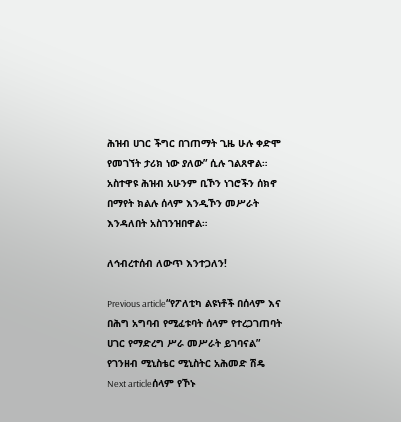ሕዝብ ሀገር ችግር በገጠማት ጊዜ ሁሉ ቀድሞ የመገኘት ታሪክ ነው ያለው” ሲሉ ገልጸዋል። አስተዋዩ ሕዝብ አሁንም ቢኾን ነገሮችን ሰክኖ በማየት ክልሉ ሰላም እንዲኾን መሥራት እንዳለበት አስገንዝበዋል።

ለኅብረተሰብ ለውጥ እንተጋለን!

Previous article“የፖለቲካ ልዩነቶች በሰላም እና በሕግ አግባብ የሚፈቱባት ሰላም የተረጋገጠባት ሀገር የማድረግ ሥራ መሥራት ይገባናል” የገንዘብ ሚኒስቴር ሚኒስትር አሕመድ ሽዴ
Next articleሰላም የኾኑ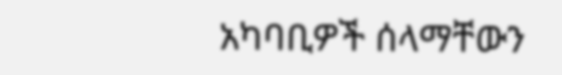አካባቢዎች ሰላማቸውን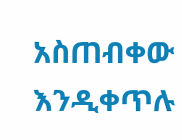አስጠብቀው እንዲቀጥሉ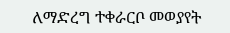ለማድረግ ተቀራርቦ መወያየት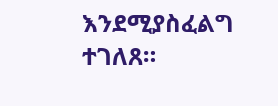እንደሚያስፈልግ ተገለጸ።